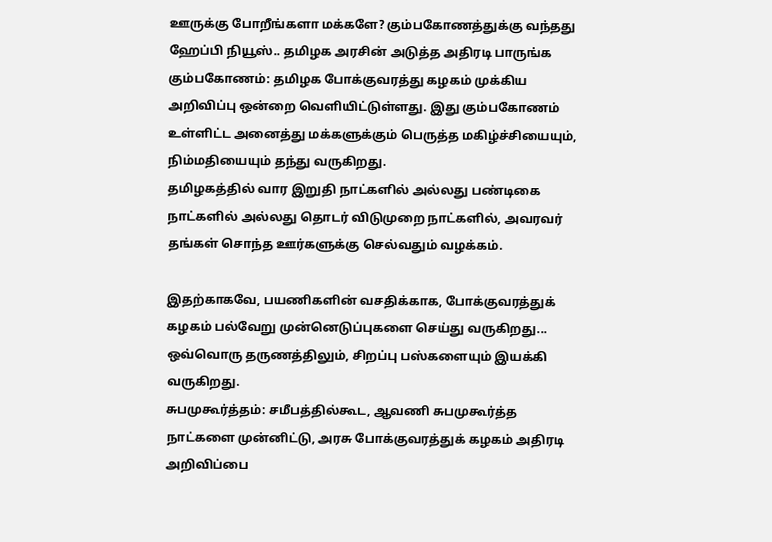ஊருக்கு போறீங்களா மக்களே? கும்பகோணத்துக்கு வந்தது ஹேப்பி நியூஸ்.. தமிழக அரசின் அடுத்த அதிரடி பாருங்க
கும்பகோணம்: தமிழக போக்குவரத்து கழகம் முக்கிய அறிவிப்பு ஒன்றை வெளியிட்டுள்ளது. இது கும்பகோணம் உள்ளிட்ட அனைத்து மக்களுக்கும் பெருத்த மகிழ்ச்சியையும், நிம்மதியையும் தந்து வருகிறது.
தமிழகத்தில் வார இறுதி நாட்களில் அல்லது பண்டிகை நாட்களில் அல்லது தொடர் விடுமுறை நாட்களில், அவரவர் தங்கள் சொந்த ஊர்களுக்கு செல்வதும் வழக்கம்.

இதற்காகவே, பயணிகளின் வசதிக்காக, போக்குவரத்துக் கழகம் பல்வேறு முன்னெடுப்புகளை செய்து வருகிறது... ஒவ்வொரு தருணத்திலும், சிறப்பு பஸ்களையும் இயக்கி வருகிறது.
சுபமுகூர்த்தம்: சமீபத்தில்கூட, ஆவணி சுபமுகூர்த்த நாட்களை முன்னிட்டு, அரசு போக்குவரத்துக் கழகம் அதிரடி அறிவிப்பை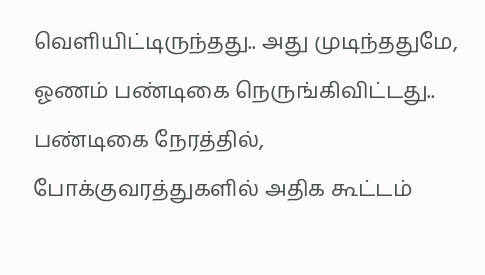வெளியிட்டிருந்தது.. அது முடிந்ததுமே, ஓணம் பண்டிகை நெருங்கிவிட்டது.. பண்டிகை நேரத்தில், போக்குவரத்துகளில் அதிக கூட்டம்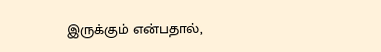இருக்கும் என்பதால்,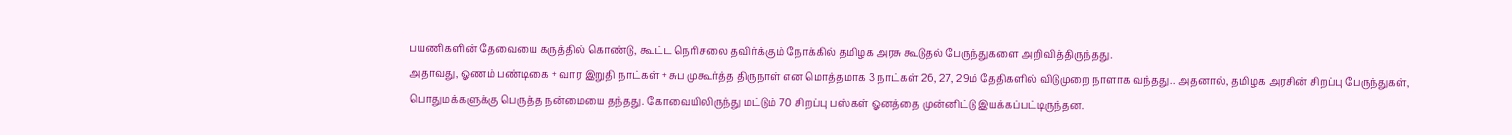பயணிகளின் தேவையை கருத்தில் கொண்டு, கூட்ட நெரிசலை தவிர்க்கும் நோக்கில் தமிழக அரசு கூடுதல் பேருந்துகளை அறிவித்திருந்தது.
அதாவது, ஓணம் பண்டிகை + வார இறுதி நாட்கள் + சுப முகூர்த்த திருநாள் என மொத்தமாக 3 நாட்கள் 26, 27, 29ம் தேதிகளில் விடுமுறை நாளாக வந்தது.. அதனால், தமிழக அரசின் சிறப்பு பேருந்துகள், பொதுமக்களுக்கு பெருத்த நன்மையை தந்தது. கோவையிலிருந்து மட்டும் 70 சிறப்பு பஸ்கள் ஓனத்தை முன்னிட்டு இயக்கப்பட்டிருந்தன.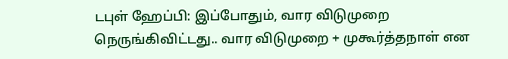டபுள் ஹேப்பி: இப்போதும், வார விடுமுறை நெருங்கிவிட்டது.. வார விடுமுறை + முகூர்த்தநாள் என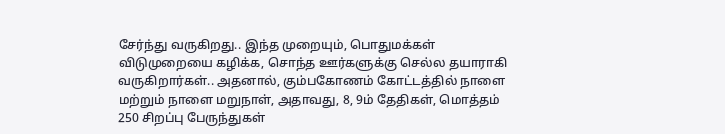சேர்ந்து வருகிறது.. இந்த முறையும், பொதுமக்கள் விடுமுறையை கழிக்க, சொந்த ஊர்களுக்கு செல்ல தயாராகி வருகிறார்கள்.. அதனால், கும்பகோணம் கோட்டத்தில் நாளை மற்றும் நாளை மறுநாள், அதாவது, 8, 9ம் தேதிகள், மொத்தம் 250 சிறப்பு பேருந்துகள்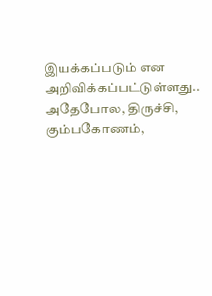இயக்கப்படும் என அறிவிக்கப்பட்டுள்ளது..
அதேபோல, திருச்சி, கும்பகோணம்,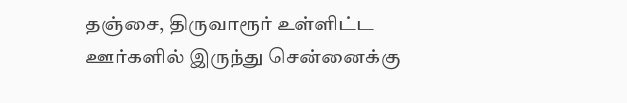தஞ்சை, திருவாரூர் உள்ளிட்ட ஊர்களில் இருந்து சென்னைக்கு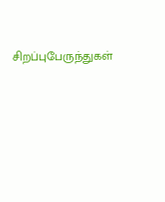சிறப்புபேருந்துகள்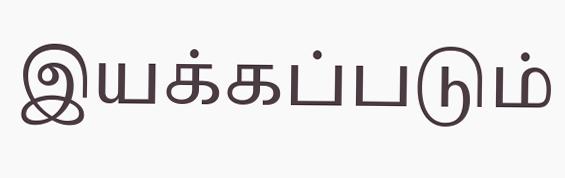இயக்கப்படும்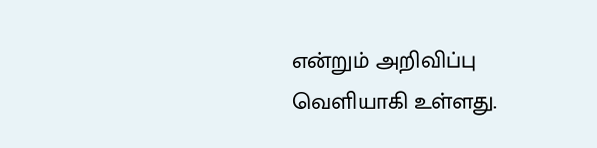என்றும் அறிவிப்பு வெளியாகி உள்ளது.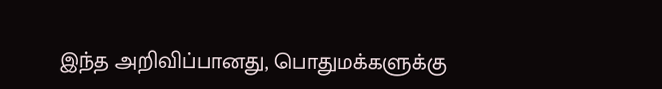இந்த அறிவிப்பானது, பொதுமக்களுக்கு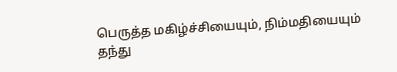பெருத்த மகிழ்ச்சியையும், நிம்மதியையும் தந்து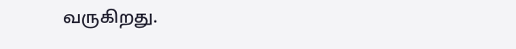வருகிறது.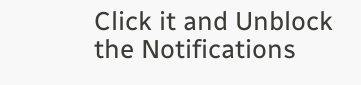Click it and Unblock the Notifications